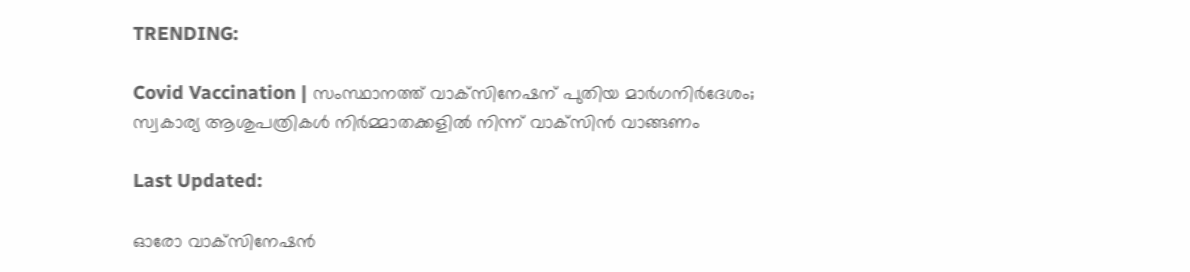TRENDING:

Covid Vaccination | സംസ്ഥാനത്ത് വാക്‌സിനേഷന് പുതിയ മാര്‍ഗനിര്‍ദേശം; സ്വകാര്യ ആശുപത്രികള്‍ നിര്‍മ്മാതക്കളില്‍ നിന്ന് വാക്‌സിന്‍ വാങ്ങണം

Last Updated:

ഓരോ വാക്‌സിനേഷന്‍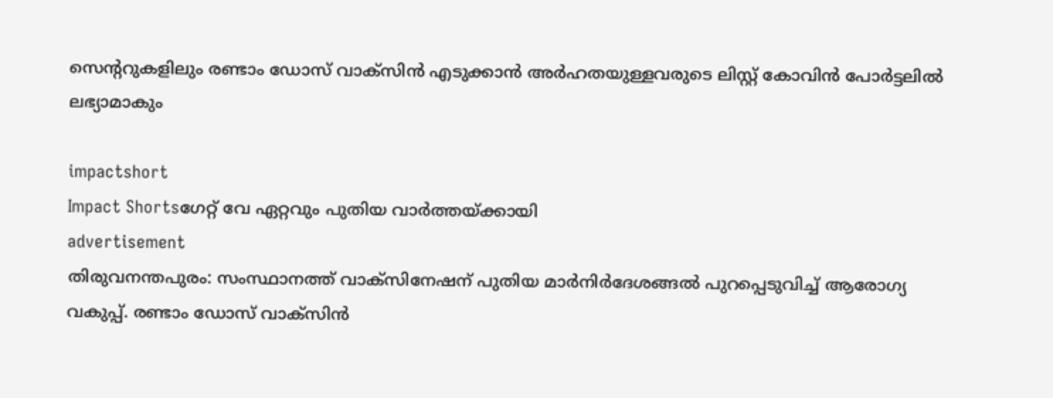സെന്ററുകളിലും രണ്ടാം ഡോസ് വാക്‌സിന്‍ എടുക്കാന്‍ അര്‍ഹതയുള്ളവരുടെ ലിസ്റ്റ് കോവിന്‍ പോര്‍ട്ടലില്‍ ലഭ്യാമാകും

impactshort
Impact Shortsഗേറ്റ് വേ ഏറ്റവും പുതിയ വാർത്തയ്ക്കായി
advertisement
തിരുവനന്തപുരം: സംസ്ഥാനത്ത് വാക്‌സിനേഷന് പുതിയ മാര്‍നിര്‍ദേശങ്ങല്‍ പുറപ്പെടുവിച്ച് ആരോഗ്യ വകുപ്പ്. രണ്ടാം ഡോസ് വാക്‌സിന്‍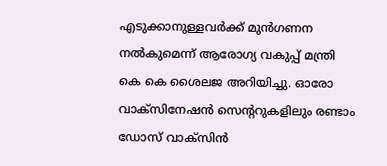എടുക്കാനുള്ളവര്‍ക്ക് മുന്‍ഗണന നല്‍കുമെന്ന് ആരോഗ്യ വകുപ്പ് മന്ത്രി കെ കെ ശൈലജ അറിയിച്ചു. ഓരോ വാക്‌സിനേഷന്‍ സെന്ററുകളിലും രണ്ടാം ഡോസ് വാക്‌സിന്‍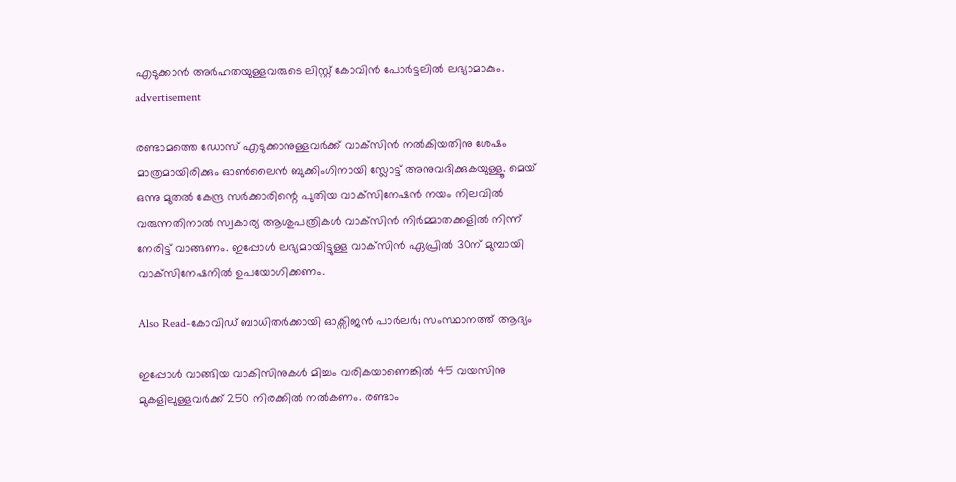എടുക്കാന്‍ അര്‍ഹതയുള്ളവരുടെ ലിസ്റ്റ് കോവിന്‍ പോര്‍ട്ടലില്‍ ലഭ്യാമാകും.
advertisement

രണ്ടാമത്തെ ഡോസ് എടുക്കാനുള്ളവര്‍ക്ക് വാക്‌സിന്‍ നല്‍കിയതിനു ശേഷം മാത്രമായിരിക്കും ഓണ്‍ലൈന്‍ ബുക്കിംഗിനായി സ്ലോട്ട് അനുവദിക്കുകയുള്ളൂ. മെയ് ഒന്നു മുതല്‍ കേന്ദ്ര സര്‍ക്കാരിന്റെ പുതിയ വാക്‌സിനേഷന്‍ നയം നിലവില്‍ വരുന്നതിനാല്‍ സ്വകാര്യ ആശുപത്രികള്‍ വാക്‌സിന്‍ നിര്‍മ്മാതക്കളില്‍ നിന്ന് നേരിട്ട് വാങ്ങണം. ഇപ്പോള്‍ ലഭ്യമായിട്ടുള്ള വാക്‌സിന്‍ ഏപ്രില്‍ 30ന് മുമ്പായി വാക്‌സിനേഷനില്‍ ഉപയോഗിക്കണം.

Also Read-കോവിഡ് ബാധിതർക്കായി ഓക്സിജൻ പാർലർ; സംസ്ഥാനത്ത് ആദ്യം

ഇപ്പോള്‍ വാങ്ങിയ വാകിസിനുകള്‍ മിച്ചം വരികയാണെങ്കില്‍ 45 വയസിനു മുകളിലുള്ളവര്‍ക്ക് 250 നിരക്കില്‍ നല്‍കണം. രണ്ടാം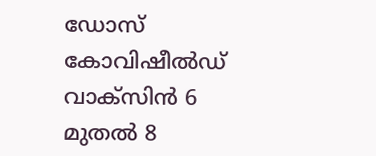ഡോസ് കോവിഷീല്‍ഡ് വാക്‌സിന്‍ 6 മുതല്‍ 8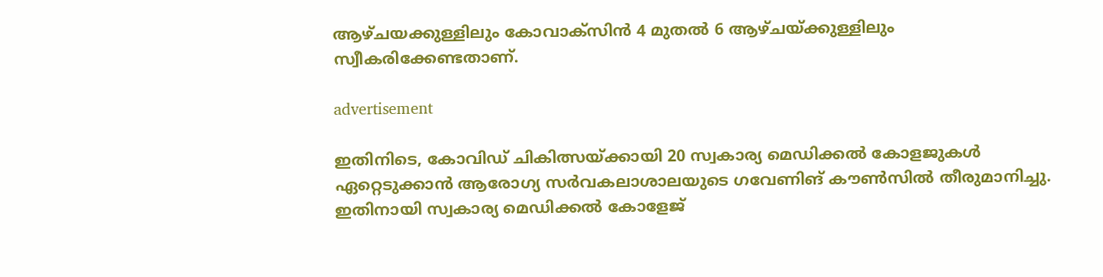ആഴ്ചയക്കുള്ളിലും കോവാക്‌സിന്‍ 4 മുതല്‍ 6 ആഴ്ചയ്ക്കുള്ളിലും സ്വീകരിക്കേണ്ടതാണ്.

advertisement

ഇതിനിടെ, കോവിഡ് ചികിത്സയ്ക്കായി 20 സ്വകാര്യ മെഡിക്കല്‍ കോളജുകള്‍ ഏറ്റെടുക്കാന്‍ ആരോഗ്യ സര്‍വകലാശാലയുടെ ഗവേണിങ് കൗണ്‍സില്‍ തീരുമാനിച്ചു. ഇതിനായി സ്വകാര്യ മെഡിക്കല്‍ കോളേജ്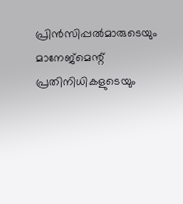പ്രിന്‍സിപ്പല്‍മാരുടെയും മാനേജ്മെന്റ് പ്രതിനിധികളുടെയും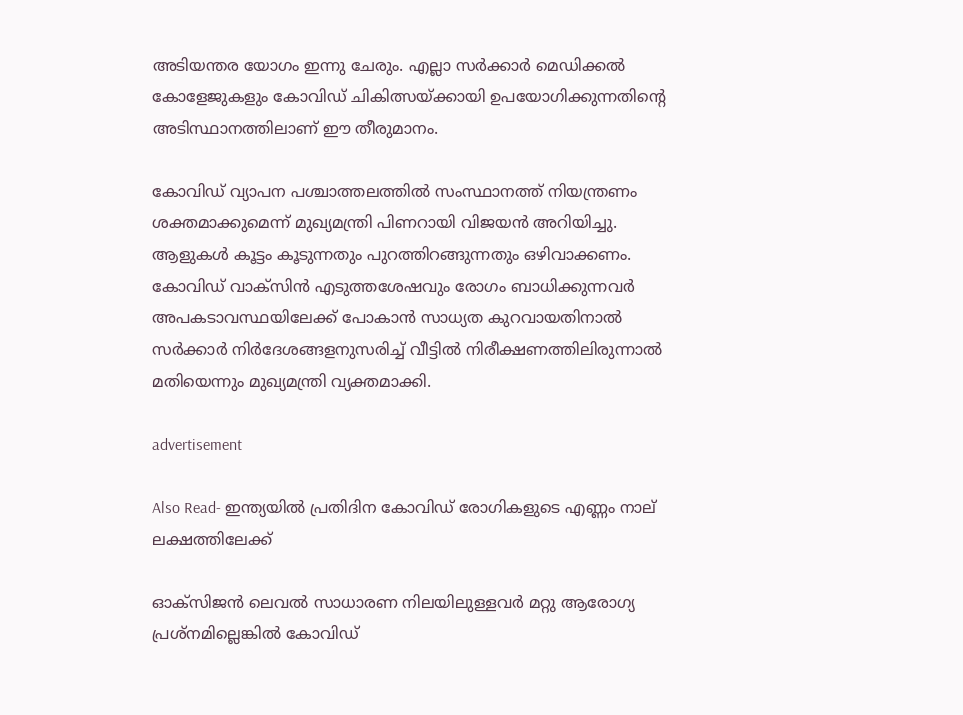അടിയന്തര യോഗം ഇന്നു ചേരും. എല്ലാ സര്‍ക്കാര്‍ മെഡിക്കല്‍ കോളേജുകളും കോവിഡ് ചികിത്സയ്ക്കായി ഉപയോഗിക്കുന്നതിന്റെ അടിസ്ഥാനത്തിലാണ് ഈ തീരുമാനം.

കോവിഡ് വ്യാപന പശ്ചാത്തലത്തില്‍ സംസ്ഥാനത്ത് നിയന്ത്രണം ശക്തമാക്കുമെന്ന് മുഖ്യമന്ത്രി പിണറായി വിജയന്‍ അറിയിച്ചു. ആളുകള്‍ കൂട്ടം കൂടുന്നതും പുറത്തിറങ്ങുന്നതും ഒഴിവാക്കണം. കോവിഡ് വാക്‌സിന്‍ എടുത്തശേഷവും രോഗം ബാധിക്കുന്നവര്‍ അപകടാവസ്ഥയിലേക്ക് പോകാന്‍ സാധ്യത കുറവായതിനാല്‍ സര്‍ക്കാര്‍ നിര്‍ദേശങ്ങളനുസരിച്ച് വീട്ടില്‍ നിരീക്ഷണത്തിലിരുന്നാല്‍ മതിയെന്നും മുഖ്യമന്ത്രി വ്യക്തമാക്കി.

advertisement

Also Read- ഇന്ത്യയിൽ പ്രതിദിന കോവിഡ് രോഗികളുടെ എണ്ണം നാല് ലക്ഷത്തിലേക്ക്

ഓക്‌സിജന്‍ ലെവല്‍ സാധാരണ നിലയിലുള്ളവര്‍ മറ്റു ആരോഗ്യ പ്രശ്‌നമില്ലെങ്കില്‍ കോവിഡ്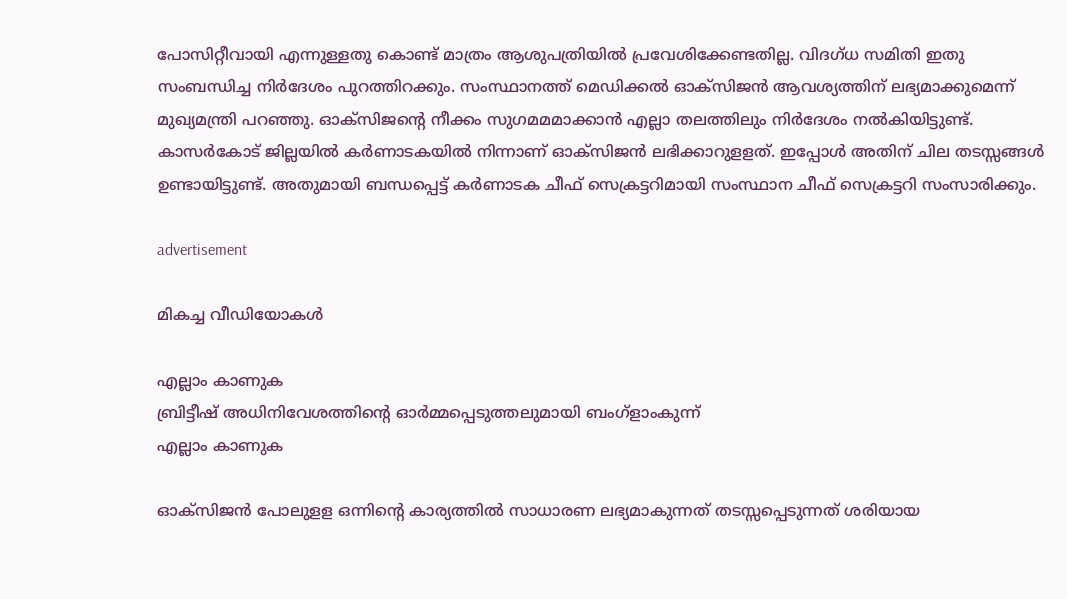പോസിറ്റീവായി എന്നുള്ളതു കൊണ്ട് മാത്രം ആശുപത്രിയില്‍ പ്രവേശിക്കേണ്ടതില്ല. വിദഗ്ധ സമിതി ഇതു സംബന്ധിച്ച നിര്‍ദേശം പുറത്തിറക്കും. സംസ്ഥാനത്ത് മെഡിക്കല്‍ ഓക്‌സിജന്‍ ആവശ്യത്തിന് ലഭ്യമാക്കുമെന്ന് മുഖ്യമന്ത്രി പറഞ്ഞു. ഓക്‌സിജന്റെ നീക്കം സുഗമമമാക്കാന്‍ എല്ലാ തലത്തിലും നിര്‍ദേശം നല്‍കിയിട്ടുണ്ട്. കാസര്‍കോട് ജില്ലയില്‍ കര്‍ണാടകയില്‍ നിന്നാണ് ഓക്‌സിജന്‍ ലഭിക്കാറുളളത്. ഇപ്പോള്‍ അതിന് ചില തടസ്സങ്ങള്‍ ഉണ്ടായിട്ടുണ്ട്. അതുമായി ബന്ധപ്പെട്ട് കര്‍ണാടക ചീഫ് സെക്രട്ടറിമായി സംസ്ഥാന ചീഫ് സെക്രട്ടറി സംസാരിക്കും.

advertisement

മികച്ച വീഡിയോകൾ

എല്ലാം കാണുക
ബ്രിട്ടീഷ് അധിനിവേശത്തിൻ്റെ ഓർമ്മപ്പെടുത്തലുമായി ബംഗ്ളാംകുന്ന്
എല്ലാം കാണുക

ഓക്‌സിജന്‍ പോലുളള ഒന്നിന്റെ കാര്യത്തില്‍ സാധാരണ ലഭ്യമാകുന്നത് തടസ്സപ്പെടുന്നത് ശരിയായ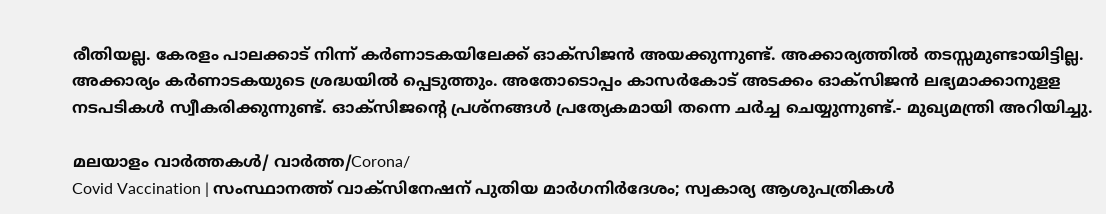രീതിയല്ല. കേരളം പാലക്കാട് നിന്ന് കര്‍ണാടകയിലേക്ക് ഓക്‌സിജന്‍ അയക്കുന്നുണ്ട്. അക്കാര്യത്തില്‍ തടസ്സമുണ്ടായിട്ടില്ല. അക്കാര്യം കര്‍ണാടകയുടെ ശ്രദ്ധയില്‍ പ്പെടുത്തും. അതോടൊപ്പം കാസര്‍കോട് അടക്കം ഓക്‌സിജന്‍ ലഭ്യമാക്കാനുളള നടപടികള്‍ സ്വീകരിക്കുന്നുണ്ട്. ഓക്‌സിജന്റെ പ്രശ്‌നങ്ങള്‍ പ്രത്യേകമായി തന്നെ ചര്‍ച്ച ചെയ്യുന്നുണ്ട്.- മുഖ്യമന്ത്രി അറിയിച്ചു.

മലയാളം വാർത്തകൾ/ വാർത്ത/Corona/
Covid Vaccination | സംസ്ഥാനത്ത് വാക്‌സിനേഷന് പുതിയ മാര്‍ഗനിര്‍ദേശം; സ്വകാര്യ ആശുപത്രികള്‍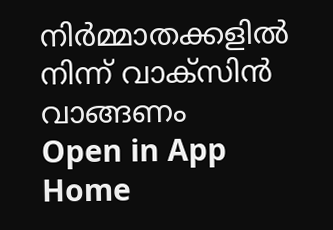നിര്‍മ്മാതക്കളില്‍ നിന്ന് വാക്‌സിന്‍ വാങ്ങണം
Open in App
Home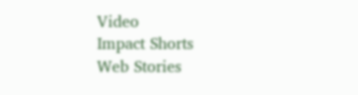Video
Impact Shorts
Web Stories